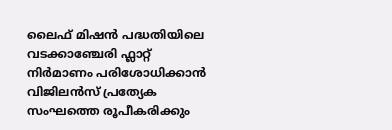ലൈഫ് മിഷൻ പദ്ധതിയിലെ വടക്കാഞ്ചേരി ഫ്ലാറ്റ് നിർമാണം പരിശോധിക്കാൻ വിജിലൻസ് പ്രത്യേക സംഘത്തെ രൂപീകരിക്കും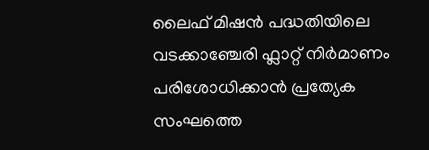ലൈഫ് മിഷൻ പദ്ധതിയിലെ വടക്കാഞ്ചേരി ഫ്ലാറ്റ് നിർമാണം പരിശോധിക്കാൻ പ്രത്യേക സംഘത്തെ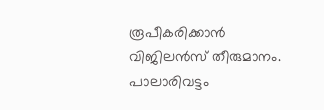രൂപീകരിക്കാൻ വിജിലൻസ് തീരുമാനം. പാലാരിവട്ടം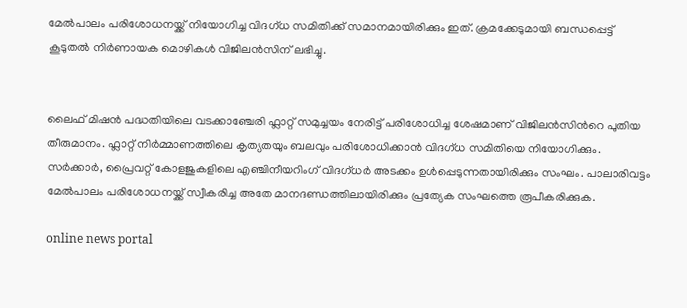മേൽപാലം പരിശോധനയ്ക്ക് നിയോഗിച്ച വിദഗ്ധ സമിതിക്ക് സമാനമായിരിക്കും ഇത്. ക്രമക്കേടുമായി ബന്ധപ്പെട്ട് കൂടുതൽ നിർണായക മൊഴികൾ വിജിലൻസിന് ലഭിച്ചു.


ലൈഫ് മിഷന്‍ പദ്ധതിയിലെ വടക്കാഞ്ചേരി ഫ്ലാറ്റ് സമുച്ചയം നേരിട്ട് പരിശോധിച്ച ശേഷമാണ് വിജിലൻസിന്‍റെ പുതിയ തീരുമാനം. ഫ്ലാറ്റ് നിർമ്മാണത്തിലെ കൃത്യതയും ബലവും പരിശോധിക്കാൻ വിദഗ്ധ സമിതിയെ നിയോഗിക്കും. സർക്കാർ, പ്രൈവറ്റ് കോളജുകളിലെ എഞ്ചിനീയറിംഗ് വിദഗ്ധർ അടക്കം ഉൾപ്പെടുന്നതായിരിക്കും സംഘം. പാലാരിവട്ടം മേൽപാലം പരിശോധനയ്ക്ക് സ്വീകരിച്ച അതേ മാനദണ്ഡത്തിലായിരിക്കും പ്രത്യേക സംഘത്തെ രൂപീകരിക്കുക.

online news portal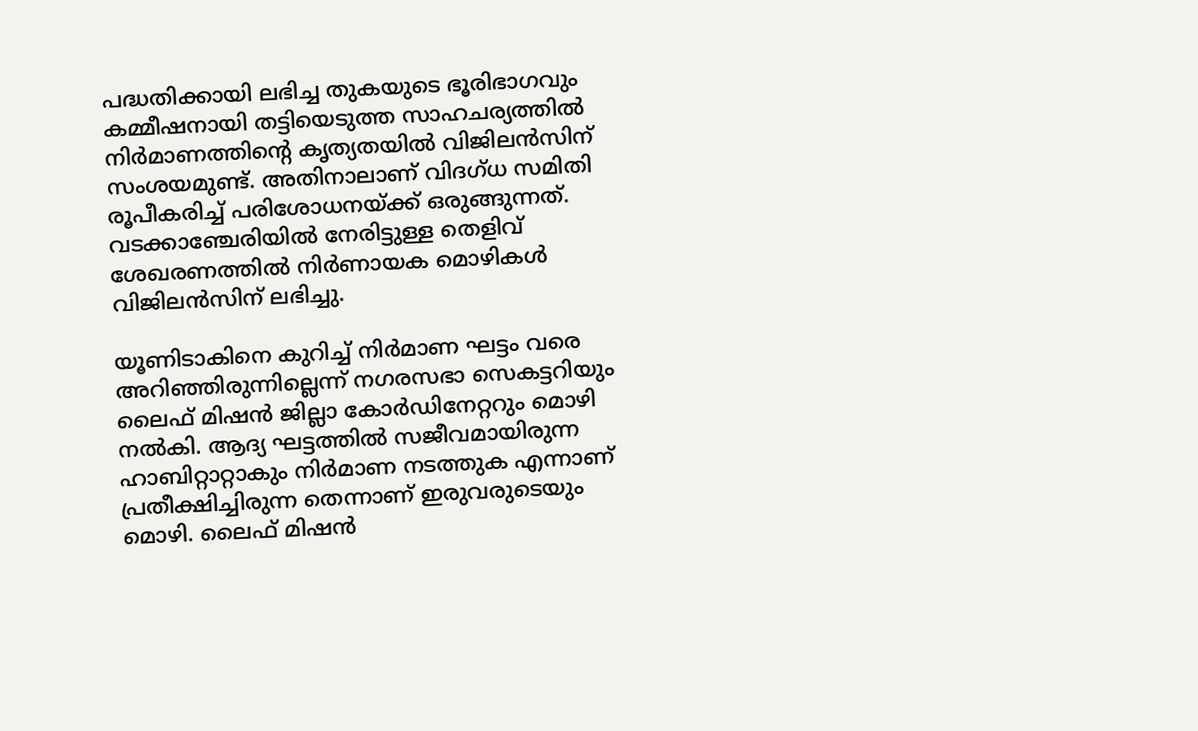പദ്ധതിക്കായി ലഭിച്ച തുകയുടെ ഭൂരിഭാഗവും കമ്മീഷനായി തട്ടിയെടുത്ത സാഹചര്യത്തിൽ നിർമാണത്തിന്റെ കൃത്യതയിൽ വിജിലൻസിന് സംശയമുണ്ട്. അതിനാലാണ് വിദഗ്ധ സമിതി രൂപീകരിച്ച് പരിശോധനയ്ക്ക് ഒരുങ്ങുന്നത്. വടക്കാഞ്ചേരിയിൽ നേരിട്ടുള്ള തെളിവ് ശേഖരണത്തിൽ നിർണായക മൊഴികൾ വിജിലൻസിന് ലഭിച്ചു.

യൂണിടാകിനെ കുറിച്ച് നിർമാണ ഘട്ടം വരെ അറിഞ്ഞിരുന്നില്ലെന്ന് നഗരസഭാ സെകട്ടറിയും ലൈഫ് മിഷൻ ജില്ലാ കോർഡിനേറ്ററും മൊഴി നൽകി. ആദ്യ ഘട്ടത്തിൽ സജീവമായിരുന്ന ഹാബിറ്റാറ്റാകും നിർമാണ നടത്തുക എന്നാണ് പ്രതീക്ഷിച്ചിരുന്ന തെന്നാണ് ഇരുവരുടെയും മൊഴി. ലൈഫ് മിഷൻ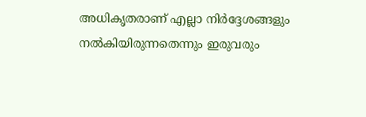അധികൃതരാണ് എല്ലാ നിർദ്ദേശങ്ങളും നൽകിയിരുന്നതെന്നും ഇരുവരും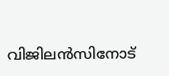വിജിലൻസിനോട്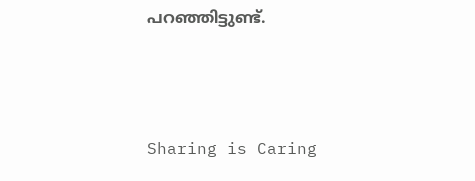പറഞ്ഞിട്ടുണ്ട്.



Sharing is Caring